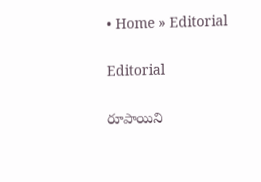• Home » Editorial

Editorial

రూపాయిని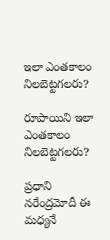ఇలా ఎంతకాలం నిలబెట్టగలరు?

రూపాయిని ఇలా ఎంతకాలం నిలబెట్టగలరు?

ప్రధాని నరేంద్రమోదీ ఈ మధ్యనే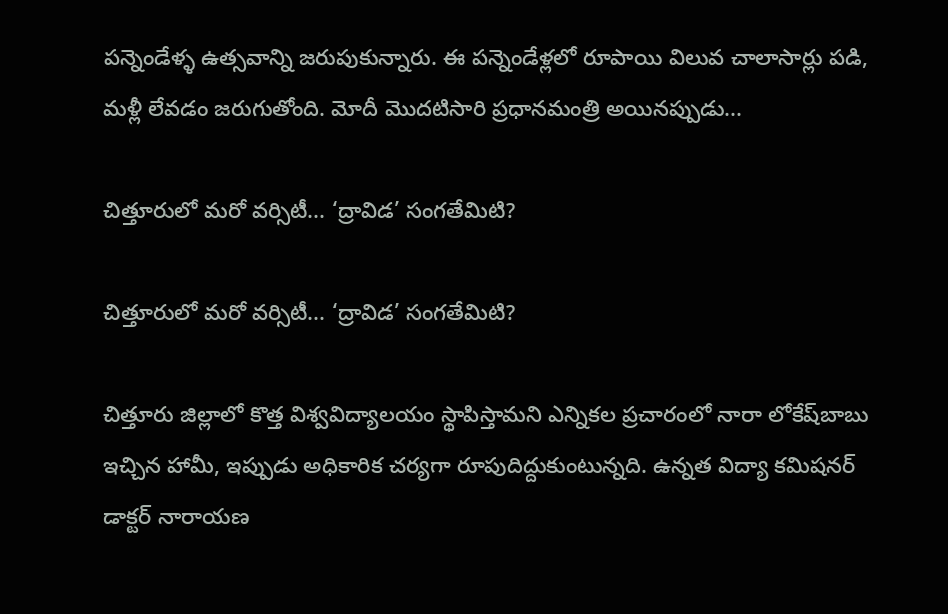పన్నెండేళ్ళ ఉత్సవాన్ని జరుపుకున్నారు. ఈ పన్నెండేళ్లలో రూపాయి విలువ చాలాసార్లు పడి, మళ్లీ లేవడం జరుగుతోంది. మోదీ మొదటిసారి ప్రధానమంత్రి అయినప్పుడు...

చిత్తూరులో మరో వర్సిటీ... ‘ద్రావిడ’ సంగతేమిటి?

చిత్తూరులో మరో వర్సిటీ... ‘ద్రావిడ’ సంగతేమిటి?

చిత్తూరు జిల్లాలో కొత్త విశ్వవిద్యాలయం స్థాపిస్తామని ఎన్నికల ప్రచారంలో నారా లోకేష్‌బాబు ఇచ్చిన హామీ, ఇప్పుడు అధికారిక చర్యగా రూపుదిద్దుకుంటున్నది. ఉన్నత విద్యా కమిషనర్ డాక్టర్ నారాయణ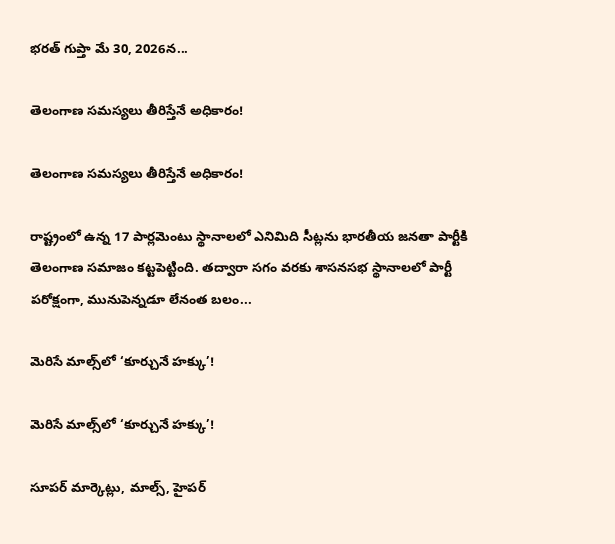భరత్ గుప్తా మే 30, 2026న...

తెలంగాణ సమస్యలు తీరిస్తేనే అధికారం!

తెలంగాణ సమస్యలు తీరిస్తేనే అధికారం!

రాష్ట్రంలో ఉన్న 17 పార్లమెంటు స్థానాలలో ఎనిమిది సీట్లను భారతీయ జనతా పార్టీకి తెలంగాణ సమాజం కట్టపెట్టింది. తద్వారా సగం వరకు శాసనసభ స్థానాలలో పార్టీ పరోక్షంగా, మునుపెన్నడూ లేనంత బలం...

మెరిసే మాల్స్‌లో ‘కూర్చునే హక్కు’!

మెరిసే మాల్స్‌లో ‘కూర్చునే హక్కు’!

సూపర్‌ మార్కెట్లు, మాల్స్‌, హైపర్‌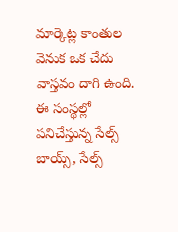మార్కెట్ల కాంతుల వెనుక ఒక చేదు వాస్తవం దాగి ఉంది. ఈ సంస్థల్లో పనిచేస్తున్న సేల్స్‌ బాయ్స్‌, సేల్స్‌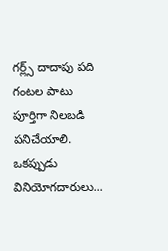గర్ల్స్‌ దాదాపు పది గంటల పాటు పూర్తిగా నిలబడి పనిచేయాలి. ఒకప్పుడు వినియోగదారులు...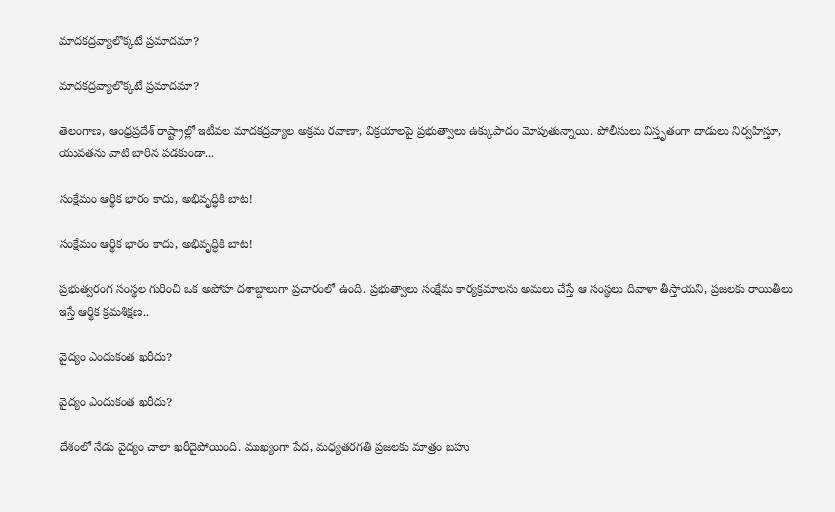మాదకద్రవ్యాలొక్కటే ప్రమాదమా?

మాదకద్రవ్యాలొక్కటే ప్రమాదమా?

తెలంగాణ, ఆంధ్రప్రదేశ్ రాష్ట్రాల్లో ఇటీవల మాదకద్రవ్యాల అక్రమ రవాణా, విక్రయాలపై ప్రభుత్వాలు ఉక్కుపాదం మోపుతున్నాయి. పోలీసులు విస్తృతంగా దాడులు నిర్వహిస్తూ, యువతను వాటి బారిన పడకుండా...

సంక్షేమం ఆర్థిక భారం కాదు, అభివృద్ధికి బాట!

సంక్షేమం ఆర్థిక భారం కాదు, అభివృద్ధికి బాట!

ప్రభుత్వరంగ సంస్థల గురించి ఒక అపోహ దశాబ్దాలుగా ప్రచారంలో ఉంది. ప్రభుత్వాలు సంక్షేమ కార్యక్రమాలను అమలు చేస్తే ఆ సంస్థలు దివాళా తీస్తాయని, ప్రజలకు రాయితీలు ఇస్తే ఆర్థిక క్రమశిక్షణ..

వైద్యం ఎందుకంత ఖరీదు?

వైద్యం ఎందుకంత ఖరీదు?

దేశంలో నేడు వైద్యం చాలా ఖరీదైపోయింది. ముఖ్యంగా పేద, మధ్యతరగతి ప్రజలకు మాత్రం బహు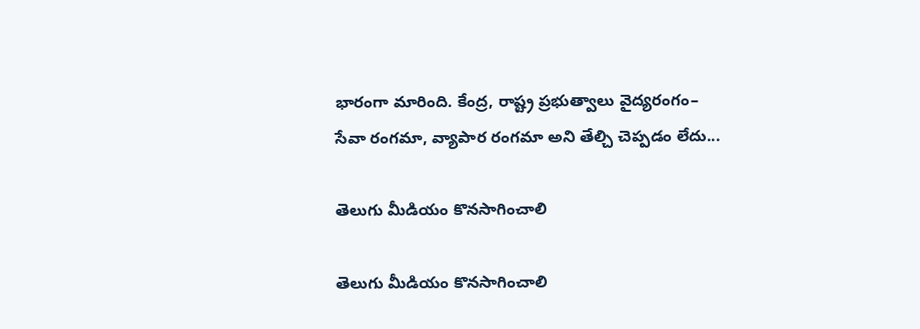భారంగా మారింది. కేంద్ర, రాష్ట్ర ప్రభుత్వాలు వైద్యరంగం– సేవా రంగమా, వ్యాపార రంగమా అని తేల్చి చెప్పడం లేదు...

తెలుగు మీడియం కొనసాగించాలి

తెలుగు మీడియం కొనసాగించాలి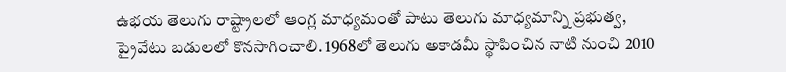ఉభయ తెలుగు రాష్ట్రాలలో ఆంగ్ల మాధ్యమంతో పాటు తెలుగు మాధ్యమాన్ని ప్రభుత్వ, ప్రైవేటు బడులలో కొనసాగించాలి. 1968లో తెలుగు అకాడమీ స్థాపించిన నాటి నుంచి 2010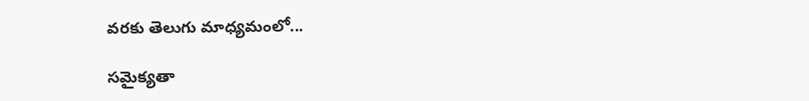వరకు తెలుగు మాధ్యమంలో...

సమైక్యతా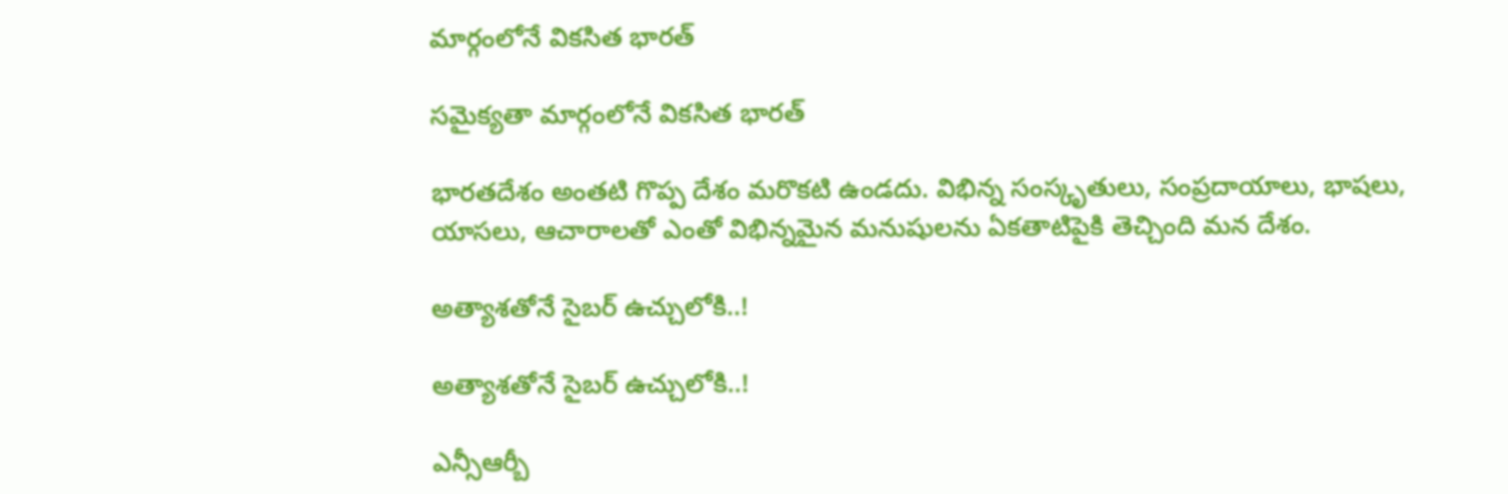మార్గంలోనే వికసిత భారత్‌

సమైక్యతా మార్గంలోనే వికసిత భారత్‌

భారతదేశం అంతటి గొప్ప దేశం మరొకటి ఉండదు. విభిన్న సంస్కృతులు, సంప్రదాయాలు, భాషలు, యాసలు, ఆచారాలతో ఎంతో విభిన్నమైన మనుషులను ఏకతాటిపైకి తెచ్చింది మన దేశం.

అత్యాశతోనే సైబర్ ఉచ్చులోకి..!

అత్యాశతోనే సైబర్ ఉచ్చులోకి..!

ఎన్సీఆర్బీ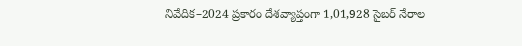నివేదిక–2024 ప్రకారం దేశవ్యాప్తంగా 1,01,928 సైబర్ నేరాల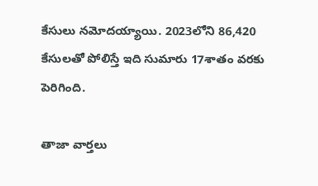కేసులు నమోదయ్యాయి. 2023లోని 86,420 కేసులతో పోలిస్తే ఇది సుమారు 17శాతం వరకు పెరిగింది.

తాజా వార్తలు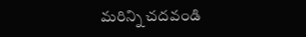మరిన్ని చదవండి